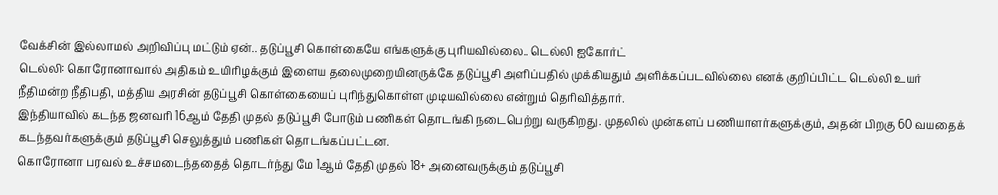வேக்சின் இல்லாமல் அறிவிப்பு மட்டும் ஏன்.. தடுப்பூசி கொள்கையே எங்களுக்கு புரியவில்லை.. டெல்லி ஐகோர்ட்
டெல்லி: கொரோனாவால் அதிகம் உயிரிழக்கும் இளைய தலைமுறையினருக்கே தடுப்பூசி அளிப்பதில் முக்கியதும் அளிக்கப்படவில்லை எனக் குறிப்பிட்ட டெல்லி உயர் நீதிமன்ற நீதிபதி, மத்திய அரசின் தடுப்பூசி கொள்கையைப் புரிந்துகொள்ள முடியவில்லை என்றும் தெரிவித்தார்.
இந்தியாவில் கடந்த ஜனவரி 16ஆம் தேதி முதல் தடுப்பூசி போடும் பணிகள் தொடங்கி நடைபெற்று வருகிறது. முதலில் முன்களப் பணியாளர்களுக்கும், அதன் பிறகு 60 வயதைக் கடந்தவர்களுக்கும் தடுப்பூசி செலுத்தும் பணிகள் தொடங்கப்பட்டன.
கொரோனா பரவல் உச்சமடைந்ததைத் தொடர்ந்து மே 1ஆம் தேதி முதல் 18+ அனைவருக்கும் தடுப்பூசி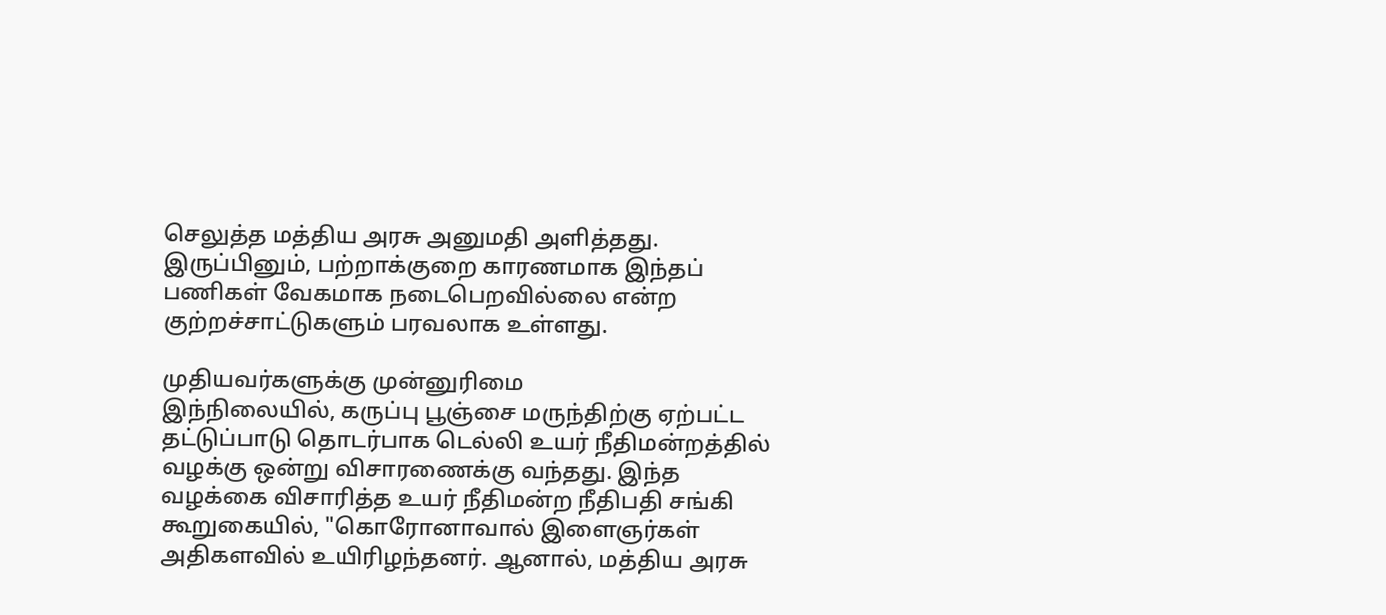செலுத்த மத்திய அரசு அனுமதி அளித்தது. இருப்பினும், பற்றாக்குறை காரணமாக இந்தப் பணிகள் வேகமாக நடைபெறவில்லை என்ற குற்றச்சாட்டுகளும் பரவலாக உள்ளது.

முதியவர்களுக்கு முன்னுரிமை
இந்நிலையில், கருப்பு பூஞ்சை மருந்திற்கு ஏற்பட்ட தட்டுப்பாடு தொடர்பாக டெல்லி உயர் நீதிமன்றத்தில் வழக்கு ஒன்று விசாரணைக்கு வந்தது. இந்த வழக்கை விசாரித்த உயர் நீதிமன்ற நீதிபதி சங்கி கூறுகையில், "கொரோனாவால் இளைஞர்கள் அதிகளவில் உயிரிழந்தனர். ஆனால், மத்திய அரசு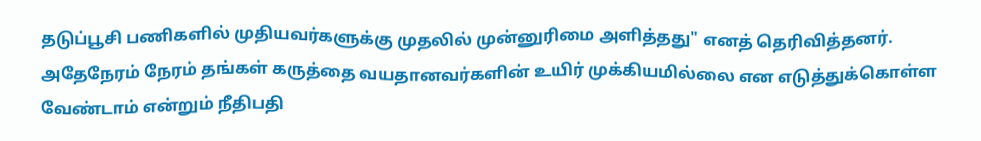தடுப்பூசி பணிகளில் முதியவர்களுக்கு முதலில் முன்னுரிமை அளித்தது" எனத் தெரிவித்தனர். அதேநேரம் நேரம் தங்கள் கருத்தை வயதானவர்களின் உயிர் முக்கியமில்லை என எடுத்துக்கொள்ள வேண்டாம் என்றும் நீதிபதி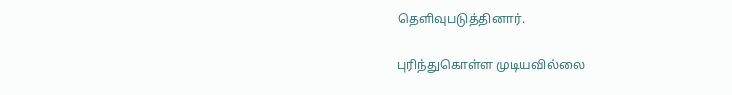தெளிவுபடுத்தினார்.

புரிந்துகொள்ள முடியவில்லை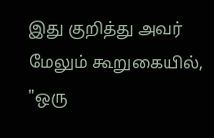இது குறித்து அவர் மேலும் கூறுகையில், "ஒரு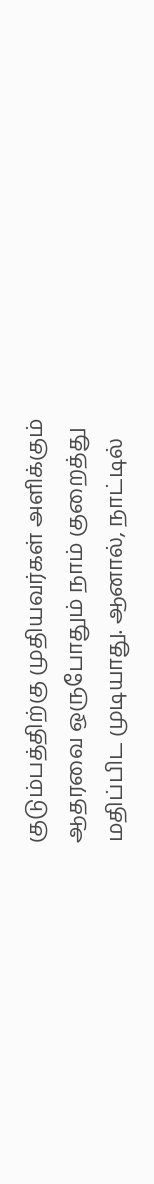குடும்பத்திற்கு முதியவர்கள் அளிக்கும் ஆதரவை ஒருபோதும் நாம் குறைத்து மதிப்பிட முடியாது. ஆனால், நாட்டில்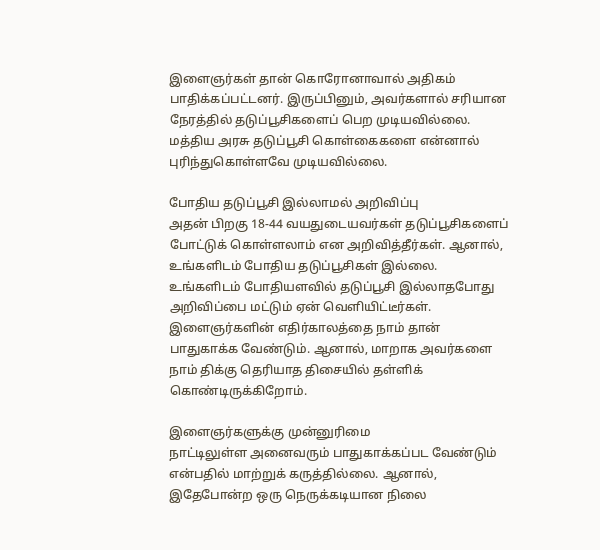இளைஞர்கள் தான் கொரோனாவால் அதிகம் பாதிக்கப்பட்டனர். இருப்பினும், அவர்களால் சரியான நேரத்தில் தடுப்பூசிகளைப் பெற முடியவில்லை. மத்திய அரசு தடுப்பூசி கொள்கைகளை என்னால் புரிந்துகொள்ளவே முடியவில்லை.

போதிய தடுப்பூசி இல்லாமல் அறிவிப்பு
அதன் பிறகு 18-44 வயதுடையவர்கள் தடுப்பூசிகளைப் போட்டுக் கொள்ளலாம் என அறிவித்தீர்கள். ஆனால், உங்களிடம் போதிய தடுப்பூசிகள் இல்லை. உங்களிடம் போதியளவில் தடுப்பூசி இல்லாதபோது அறிவிப்பை மட்டும் ஏன் வெளியிட்டீர்கள். இளைஞர்களின் எதிர்காலத்தை நாம் தான் பாதுகாக்க வேண்டும். ஆனால், மாறாக அவர்களை நாம் திக்கு தெரியாத திசையில் தள்ளிக் கொண்டிருக்கிறோம்.

இளைஞர்களுக்கு முன்னுரிமை
நாட்டிலுள்ள அனைவரும் பாதுகாக்கப்பட வேண்டும் என்பதில் மாற்றுக் கருத்தில்லை. ஆனால், இதேபோன்ற ஒரு நெருக்கடியான நிலை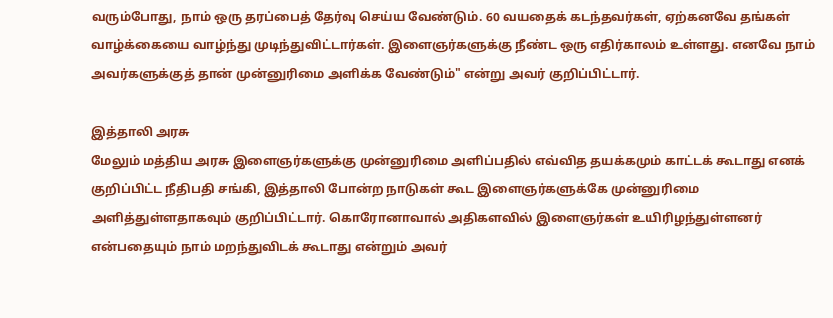வரும்போது, நாம் ஒரு தரப்பைத் தேர்வு செய்ய வேண்டும். 60 வயதைக் கடந்தவர்கள், ஏற்கனவே தங்கள் வாழ்க்கையை வாழ்ந்து முடிந்துவிட்டார்கள். இளைஞர்களுக்கு நீண்ட ஒரு எதிர்காலம் உள்ளது. எனவே நாம் அவர்களுக்குத் தான் முன்னுரிமை அளிக்க வேண்டும்" என்று அவர் குறிப்பிட்டார்.

இத்தாலி அரசு
மேலும் மத்திய அரசு இளைஞர்களுக்கு முன்னுரிமை அளிப்பதில் எவ்வித தயக்கமும் காட்டக் கூடாது எனக் குறிப்பிட்ட நீதிபதி சங்கி, இத்தாலி போன்ற நாடுகள் கூட இளைஞர்களுக்கே முன்னுரிமை அளித்துள்ளதாகவும் குறிப்பிட்டார். கொரோனாவால் அதிகளவில் இளைஞர்கள் உயிரிழந்துள்ளனர் என்பதையும் நாம் மறந்துவிடக் கூடாது என்றும் அவர்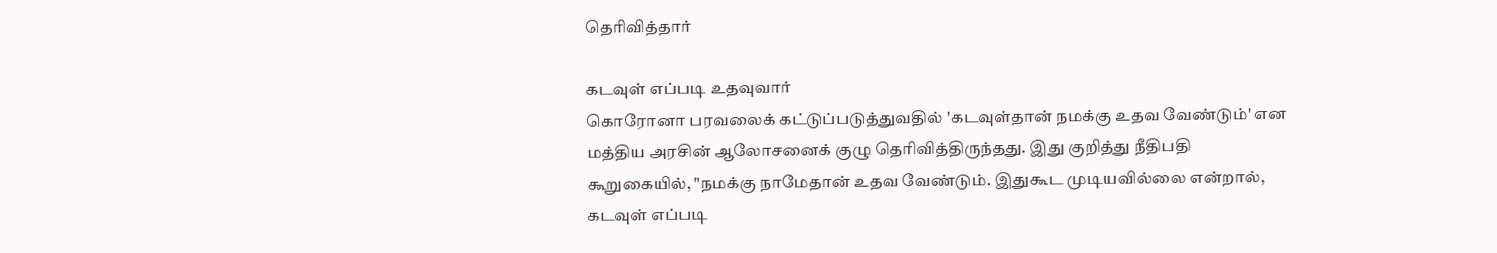தெரிவித்தார்

கடவுள் எப்படி உதவுவார்
கொரோனா பரவலைக் கட்டுப்படுத்துவதில் 'கடவுள்தான் நமக்கு உதவ வேண்டும்' என மத்திய அரசின் ஆலோசனைக் குழு தெரிவித்திருந்தது. இது குறித்து நீதிபதி கூறுகையில், "நமக்கு நாமேதான் உதவ வேண்டும். இதுகூட முடியவில்லை என்றால், கடவுள் எப்படி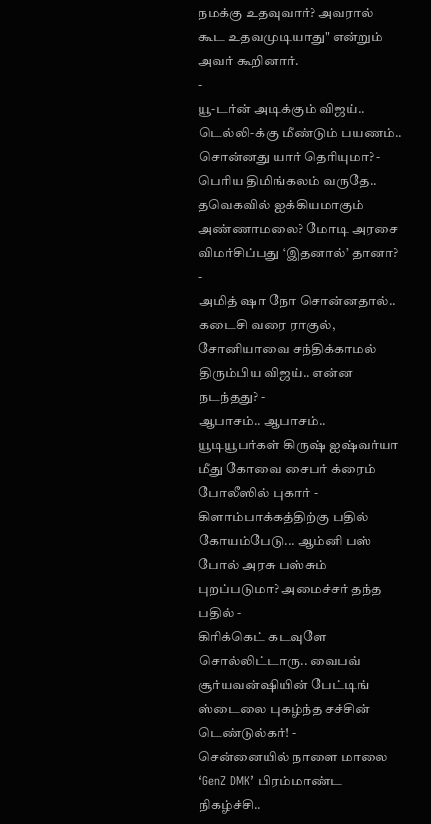நமக்கு உதவுவார்? அவரால் கூட உதவமுடியாது" என்றும் அவர் கூறினார்.
-
யூ-டர்ன் அடிக்கும் விஜய்.. டெல்லி-க்கு மீண்டும் பயணம்.. சொன்னது யார் தெரியுமா? -
பெரிய திமிங்கலம் வருதே.. தவெகவில் ஐக்கியமாகும் அண்ணாமலை? மோடி அரசை விமர்சிப்பது ‘இதனால்’ தானா? -
அமித் ஷா நோ சொன்னதால்.. கடைசி வரை ராகுல், சோனியாவை சந்திக்காமல் திரும்பிய விஜய்.. என்ன நடந்தது? -
ஆபாசம்.. ஆபாசம்.. யூடியூபர்கள் கிருஷ் ஐஷ்வர்யா மீது கோவை சைபர் க்ரைம் போலீஸில் புகார் -
கிளாம்பாக்கத்திற்கு பதில் கோயம்பேடு... ஆம்னி பஸ் போல் அரசு பஸ்சும் புறப்படுமா? அமைச்சர் தந்த பதில் -
கிரிக்கெட் கடவுளே சொல்லிட்டாரு.. வைபவ் சூர்யவன்ஷியின் பேட்டிங் ஸ்டைலை புகழ்ந்த சச்சின் டெண்டுல்கர்! -
சென்னையில் நாளை மாலை ‘GenZ DMK’ பிரம்மாண்ட நிகழ்ச்சி..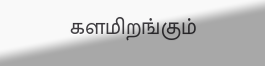களமிறங்கும்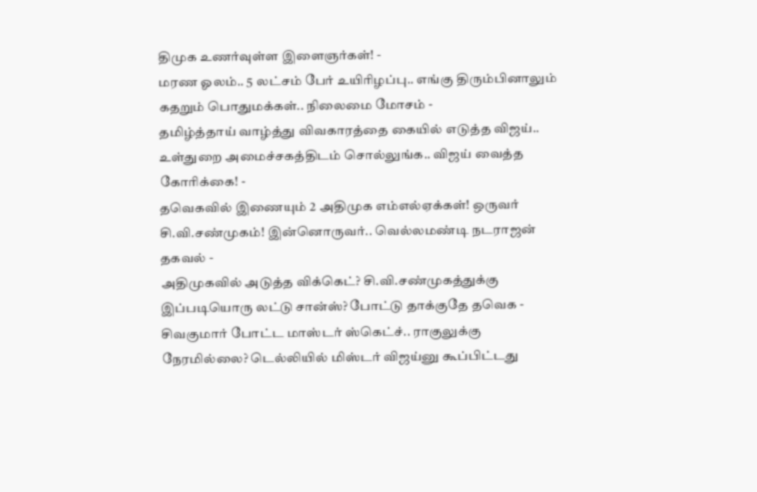திமுக உணர்வுள்ள இளைஞர்கள்! -
மரண ஓலம்.. 5 லட்சம் பேர் உயிரிழப்பு.. எங்கு திரும்பினாலும் கதறும் பொதுமக்கள்.. நிலைமை மோசம் -
தமிழ்த்தாய் வாழ்த்து விவகாரத்தை கையில் எடுத்த விஜய்.. உள்துறை அமைச்சகத்திடம் சொல்லுங்க.. விஜய் வைத்த கோரிக்கை! -
தவெகவில் இணையும் 2 அதிமுக எம்எல்ஏக்கள்! ஒருவர் சி.வி.சண்முகம்! இன்னொருவர்.. வெல்லமண்டி நடராஜன் தகவல் -
அதிமுகவில் அடுத்த விக்கெட்? சி.வி.சண்முகத்துக்கு இப்படியொரு லட்டு சான்ஸ்? போட்டு தாக்குதே தவெக -
சிவகுமார் போட்ட மாஸ்டர் ஸ்கெட்ச்.. ராகுலுக்கு நேரமில்லை? டெல்லியில் மிஸ்டர் விஜய்னு கூப்பிட்டது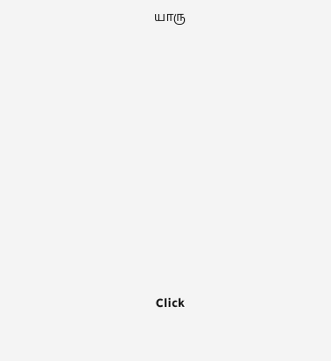யாரு












Click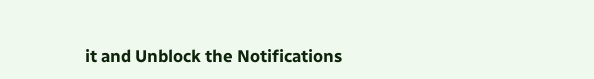it and Unblock the Notifications